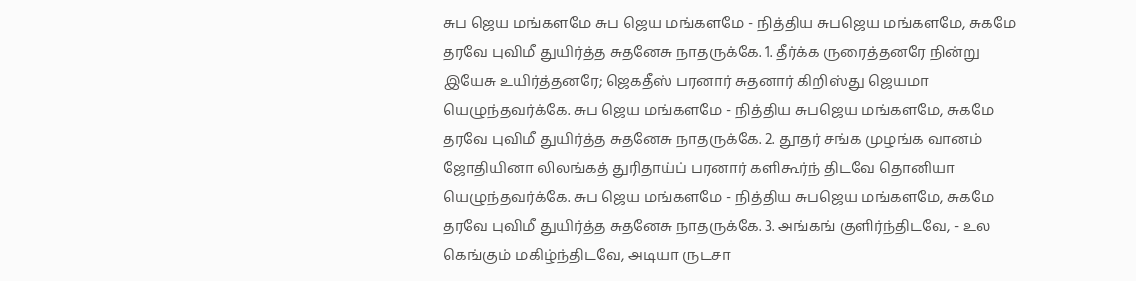சுப ஜெய மங்களமே சுப ஜெய மங்களமே - நித்திய சுபஜெய மங்களமே, சுகமே தரவே புவிமீ துயிர்த்த சுதனேசு நாதருக்கே. 1. தீர்க்க ருரைத்தனரே நின்று இயேசு உயிர்த்தனரே; ஜெகதீஸ் பரனார் சுதனார் கிறிஸ்து ஜெயமா யெழுந்தவர்க்கே. சுப ஜெய மங்களமே - நித்திய சுபஜெய மங்களமே, சுகமே தரவே புவிமீ துயிர்த்த சுதனேசு நாதருக்கே. 2. தூதர் சங்க முழங்க வானம் ஜோதியினா லிலங்கத் துரிதாய்ப் பரனார் களிகூர்ந் திடவே தொனியா யெழுந்தவர்க்கே. சுப ஜெய மங்களமே - நித்திய சுபஜெய மங்களமே, சுகமே தரவே புவிமீ துயிர்த்த சுதனேசு நாதருக்கே. 3. அங்கங் குளிர்ந்திடவே, - உல கெங்கும் மகிழ்ந்திடவே, அடியா ருடசா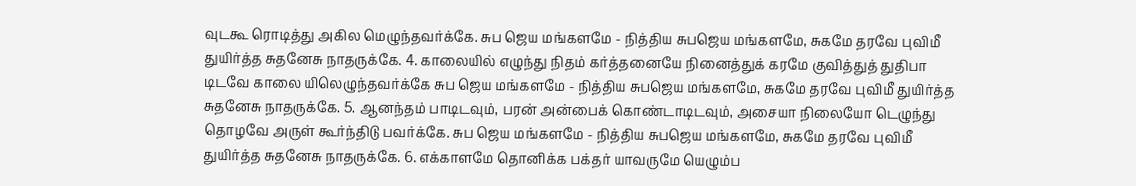வுடகூ ரொடித்து அகில மெழுந்தவர்க்கே. சுப ஜெய மங்களமே - நித்திய சுபஜெய மங்களமே, சுகமே தரவே புவிமீ துயிர்த்த சுதனேசு நாதருக்கே. 4. காலையில் எழுந்து நிதம் கர்த்தனையே நினைத்துக் கரமே குவித்துத் துதிபா டிடவே காலை யிலெழுந்தவர்க்கே சுப ஜெய மங்களமே - நித்திய சுபஜெய மங்களமே, சுகமே தரவே புவிமீ துயிர்த்த சுதனேசு நாதருக்கே. 5. ஆனந்தம் பாடிடவும், பரன் அன்பைக் கொண்டாடிடவும், அசையா நிலையோ டெழுந்து தொழவே அருள் கூர்ந்திடு பவர்க்கே. சுப ஜெய மங்களமே - நித்திய சுபஜெய மங்களமே, சுகமே தரவே புவிமீ துயிர்த்த சுதனேசு நாதருக்கே. 6. எக்காளமே தொனிக்க பக்தர் யாவருமே யெழும்ப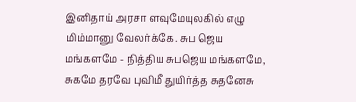இனிதாய் அரசா ளவுமேயுலகில் எழு மிம்மானு வேலர்க்கே. சுப ஜெய மங்களமே - நித்திய சுபஜெய மங்களமே, சுகமே தரவே புவிமீ துயிர்த்த சுதனேசு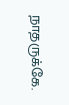நாதருக்கே.